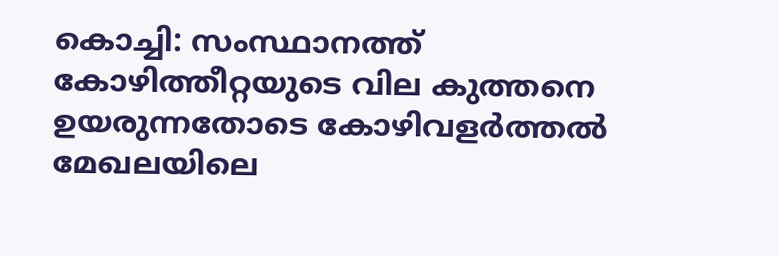കൊച്ചി: സംസ്ഥാനത്ത് കോഴിത്തീറ്റയുടെ വില കുത്തനെ ഉയരുന്നതോടെ കോഴിവളർത്തൽ മേഖലയിലെ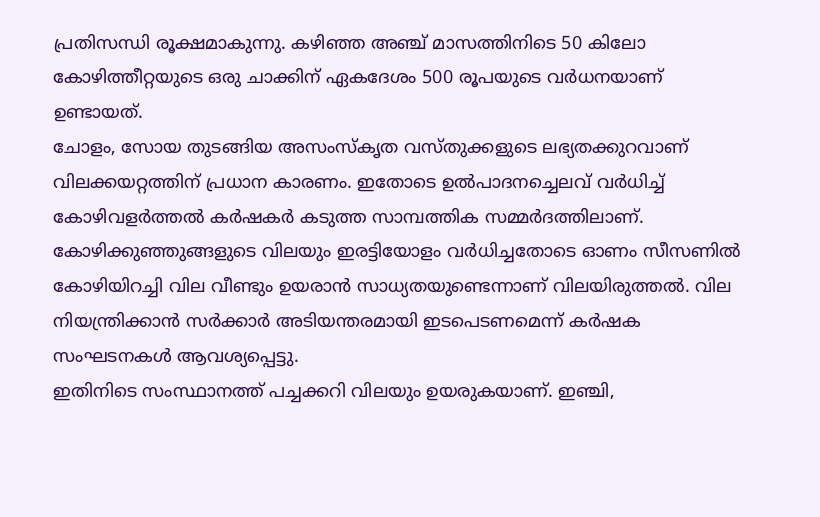പ്രതിസന്ധി രൂക്ഷമാകുന്നു. കഴിഞ്ഞ അഞ്ച് മാസത്തിനിടെ 50 കിലോ കോഴിത്തീറ്റയുടെ ഒരു ചാക്കിന് ഏകദേശം 500 രൂപയുടെ വർധനയാണ് ഉണ്ടായത്.
ചോളം, സോയ തുടങ്ങിയ അസംസ്കൃത വസ്തുക്കളുടെ ലഭ്യതക്കുറവാണ് വിലക്കയറ്റത്തിന് പ്രധാന കാരണം. ഇതോടെ ഉൽപാദനച്ചെലവ് വർധിച്ച് കോഴിവളർത്തൽ കർഷകർ കടുത്ത സാമ്പത്തിക സമ്മർദത്തിലാണ്.
കോഴിക്കുഞ്ഞുങ്ങളുടെ വിലയും ഇരട്ടിയോളം വർധിച്ചതോടെ ഓണം സീസണിൽ കോഴിയിറച്ചി വില വീണ്ടും ഉയരാൻ സാധ്യതയുണ്ടെന്നാണ് വിലയിരുത്തൽ. വില നിയന്ത്രിക്കാൻ സർക്കാർ അടിയന്തരമായി ഇടപെടണമെന്ന് കർഷക സംഘടനകൾ ആവശ്യപ്പെട്ടു.
ഇതിനിടെ സംസ്ഥാനത്ത് പച്ചക്കറി വിലയും ഉയരുകയാണ്. ഇഞ്ചി,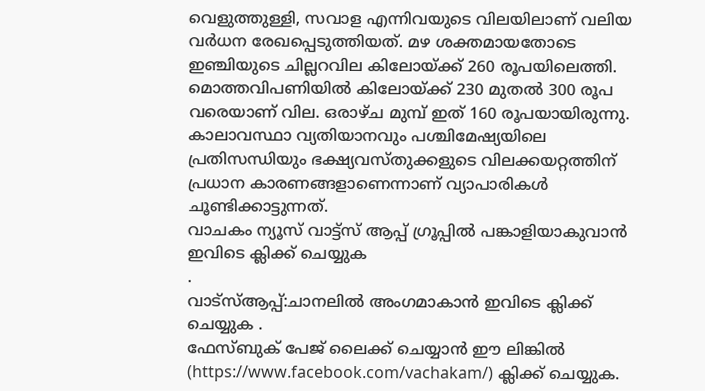വെളുത്തുള്ളി, സവാള എന്നിവയുടെ വിലയിലാണ് വലിയ വർധന രേഖപ്പെടുത്തിയത്. മഴ ശക്തമായതോടെ ഇഞ്ചിയുടെ ചില്ലറവില കിലോയ്ക്ക് 260 രൂപയിലെത്തി. മൊത്തവിപണിയിൽ കിലോയ്ക്ക് 230 മുതൽ 300 രൂപ വരെയാണ് വില. ഒരാഴ്ച മുമ്പ് ഇത് 160 രൂപയായിരുന്നു.
കാലാവസ്ഥാ വ്യതിയാനവും പശ്ചിമേഷ്യയിലെ പ്രതിസന്ധിയും ഭക്ഷ്യവസ്തുക്കളുടെ വിലക്കയറ്റത്തിന് പ്രധാന കാരണങ്ങളാണെന്നാണ് വ്യാപാരികൾ ചൂണ്ടിക്കാട്ടുന്നത്.
വാചകം ന്യൂസ് വാട്ട്സ് ആപ്പ് ഗ്രൂപ്പിൽ പങ്കാളിയാകുവാൻ
ഇവിടെ ക്ലിക്ക് ചെയ്യുക
.
വാട്സ്ആപ്പ്:ചാനലിൽ അംഗമാകാൻ ഇവിടെ ക്ലിക്ക് ചെയ്യുക .
ഫേസ്ബുക് പേജ് ലൈക്ക് ചെയ്യാൻ ഈ ലിങ്കിൽ (https://www.facebook.com/vachakam/) ക്ലിക്ക് ചെയ്യുക.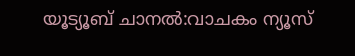യൂട്യൂബ് ചാനൽ:വാചകം ന്യൂസ്